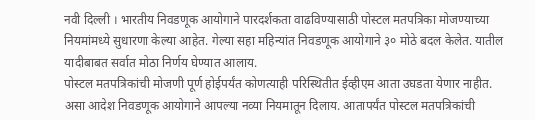नवी दिल्ली । भारतीय निवडणूक आयोगाने पारदर्शकता वाढविण्यासाठी पोस्टल मतपत्रिका मोजण्याच्या नियमांमध्ये सुधारणा केल्या आहेत. गेल्या सहा महिन्यांत निवडणूक आयोगाने ३० मोठे बदल केलेत. यातील यादीबाबत सर्वात मोठा निर्णय घेण्यात आलाय.
पोस्टल मतपत्रिकांची मोजणी पूर्ण होईपर्यंत कोणत्याही परिस्थितीत ईव्हीएम आता उघडता येणार नाहीत. असा आदेश निवडणूक आयोगाने आपल्या नव्या नियमातून दिलाय. आतापर्यंत पोस्टल मतपत्रिकांची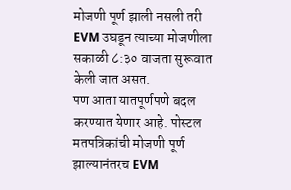मोजणी पूर्ण झाली नसली तरी EVM उघडून त्याच्या मोजणीला सकाळी ८:३० वाजता सुरूवात केली जात असत.
पण आता यातपूर्णपणे बदल करण्यात येणार आहे. पोस्टल मतपत्रिकांची मोजणी पूर्ण झाल्यानंतरच EVM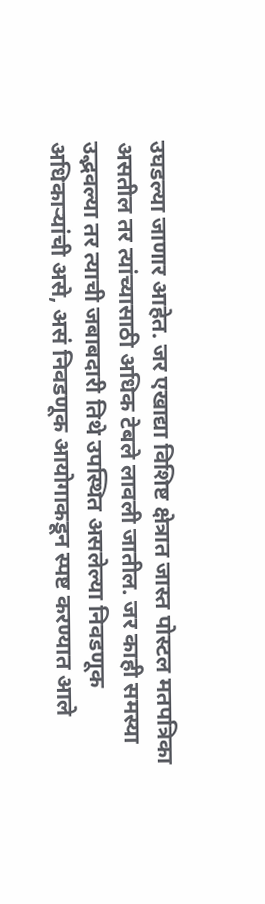उघडल्या जाणार आहेत. जर एखाद्या विशिष्ट क्षेत्रात जास्त पोस्टल मतपत्रिका असतील तर त्यांच्यासाठी अधिक टेबले लावली जातील. जर काही समस्या उद्भवल्या तर त्याची जबाबदारी तिथे उपस्थित असलेल्या निवडणूक अधिकाऱ्यांची असे, असं निवडणूक आयोगाकडून स्पष्ट करण्यात आले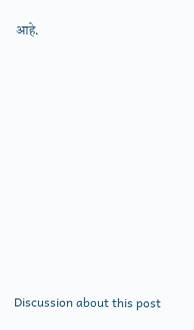आहे.















Discussion about this post